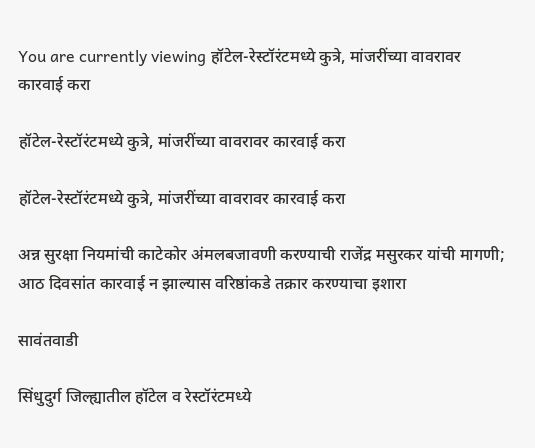You are currently viewing हॉटेल-रेस्टॉरंटमध्ये कुत्रे, मांजरींच्या वावरावर कारवाई करा

हॉटेल-रेस्टॉरंटमध्ये कुत्रे, मांजरींच्या वावरावर कारवाई करा

हॉटेल-रेस्टॉरंटमध्ये कुत्रे, मांजरींच्या वावरावर कारवाई करा

अन्न सुरक्षा नियमांची काटेकोर अंमलबजावणी करण्याची राजेंद्र मसुरकर यांची मागणी; आठ दिवसांत कारवाई न झाल्यास वरिष्ठांकडे तक्रार करण्याचा इशारा

सावंतवाडी

सिंधुदुर्ग जिल्ह्यातील हॉटेल व रेस्टॉरंटमध्ये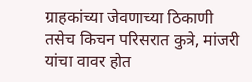ग्राहकांच्या जेवणाच्या ठिकाणी तसेच किचन परिसरात कुत्रे, मांजरी यांचा वावर होत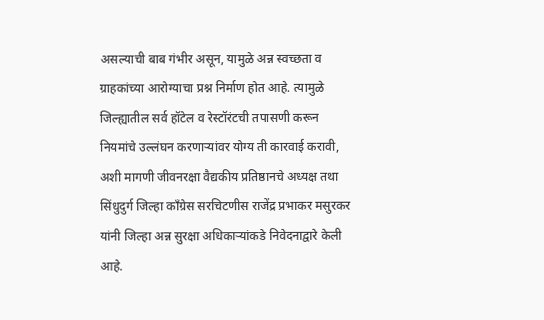असल्याची बाब गंभीर असून, यामुळे अन्न स्वच्छता व ग्राहकांच्या आरोग्याचा प्रश्न निर्माण होत आहे. त्यामुळे जिल्ह्यातील सर्व हॉटेल व रेस्टॉरंटची तपासणी करून नियमांचे उल्लंघन करणाऱ्यांवर योग्य ती कारवाई करावी, अशी मागणी जीवनरक्षा वैद्यकीय प्रतिष्ठानचे अध्यक्ष तथा सिंधुदुर्ग जिल्हा काँग्रेस सरचिटणीस राजेंद्र प्रभाकर मसुरकर यांनी जिल्हा अन्न सुरक्षा अधिकाऱ्यांकडे निवेदनाद्वारे केली आहे.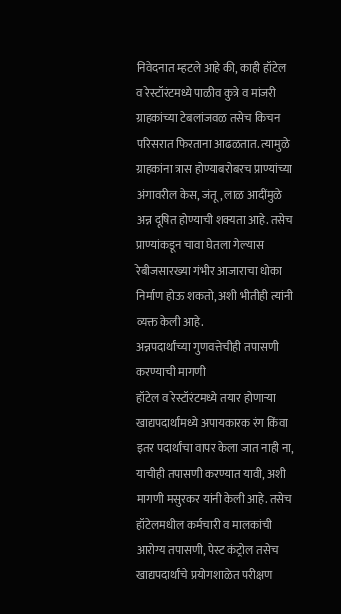निवेदनात म्हटले आहे की, काही हॉटेल व रेस्टॉरंटमध्ये पाळीव कुत्रे व मांजरी ग्राहकांच्या टेबलांजवळ तसेच किचन परिसरात फिरताना आढळतात. त्यामुळे ग्राहकांना त्रास होण्याबरोबरच प्राण्यांच्या अंगावरील केस, जंतू, लाळ आदींमुळे अन्न दूषित होण्याची शक्यता आहे. तसेच प्राण्यांकडून चावा घेतला गेल्यास रेबीजसारख्या गंभीर आजाराचा धोका निर्माण होऊ शकतो, अशी भीतीही त्यांनी व्यक्त केली आहे.
अन्नपदार्थांच्या गुणवत्तेचीही तपासणी करण्याची मागणी
हॉटेल व रेस्टॉरंटमध्ये तयार होणाऱ्या खाद्यपदार्थांमध्ये अपायकारक रंग किंवा इतर पदार्थांचा वापर केला जात नाही ना, याचीही तपासणी करण्यात यावी, अशी मागणी मसुरकर यांनी केली आहे. तसेच हॉटेलमधील कर्मचारी व मालकांची आरोग्य तपासणी, पेस्ट कंट्रोल तसेच खाद्यपदार्थांचे प्रयोगशाळेत परीक्षण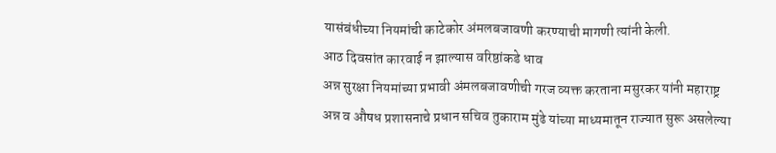यासंबंधीच्या नियमांची काटेकोर अंमलबजावणी करण्याची मागणी त्यांनी केली.
आठ दिवसांत कारवाई न झाल्यास वरिष्ठांकडे धाव
अन्न सुरक्षा नियमांच्या प्रभावी अंमलबजावणीची गरज व्यक्त करताना मसुरकर यांनी महाराष्ट्र अन्न व औषध प्रशासनाचे प्रधान सचिव तुकाराम मुंढे यांच्या माध्यमातून राज्यात सुरू असलेल्या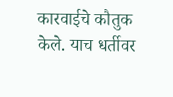कारवाईचे कौतुक केले. याच धर्तीवर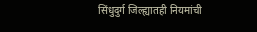सिंधुदुर्ग जिल्ह्यातही नियमांची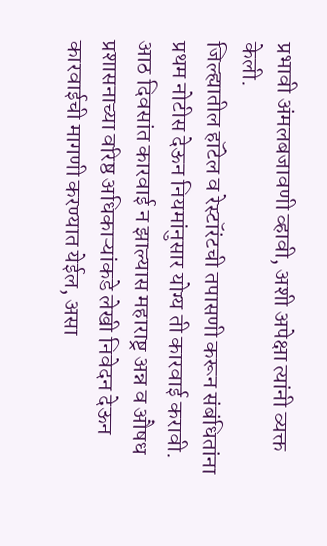प्रभावी अंमलबजावणी व्हावी, अशी अपेक्षा त्यांनी व्यक्त केली.
जिल्ह्यातील हॉटेल व रेस्टॉरंटची तपासणी करून संबंधितांना प्रथम नोटीस देऊन नियमांनुसार योग्य ती कारवाई करावी. आठ दिवसांत कारवाई न झाल्यास महाराष्ट्र अन्न व औषध प्रशासनाच्या वरिष्ठ अधिकाऱ्यांकडे लेखी निवेदन देऊन कारवाईची मागणी करण्यात येईल, असा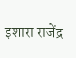इशारा राजेंद्र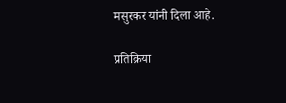मसुरकर यांनी दिला आहे.

प्रतिक्रिया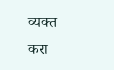व्यक्त करा